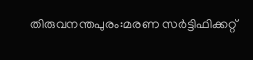തിരുവനന്തപുരം:മരണ സർട്ടിഫിക്കറ്റ്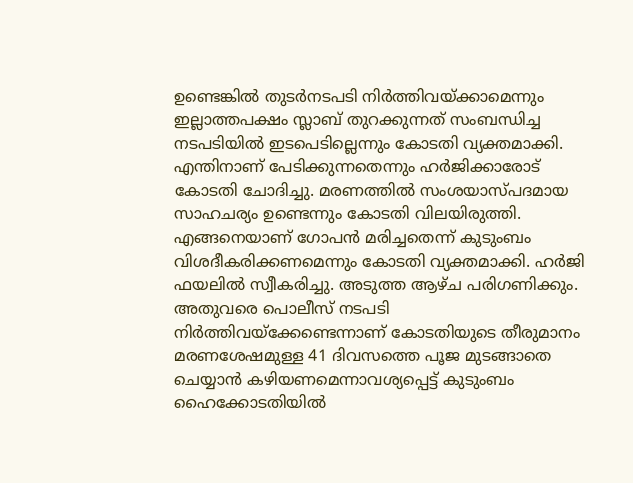ഉണ്ടെങ്കിൽ തുടർനടപടി നിർത്തിവയ്ക്കാമെന്നും ഇല്ലാത്തപക്ഷം സ്ലാബ് തുറക്കുന്നത് സംബന്ധിച്ച നടപടിയിൽ ഇടപെടില്ലെന്നും കോടതി വ്യക്തമാക്കി. എന്തിനാണ് പേടിക്കുന്നതെന്നും ഹർജിക്കാരോട് കോടതി ചോദിച്ചു. മരണത്തിൽ സംശയാസ്പദമായ സാഹചര്യം ഉണ്ടെന്നും കോടതി വിലയിരുത്തി. എങ്ങനെയാണ് ഗോപൻ മരിച്ചതെന്ന് കുടുംബം വിശദീകരിക്കണമെന്നും കോടതി വ്യക്തമാക്കി. ഹർജി ഫയലിൽ സ്വീകരിച്ചു. അടുത്ത ആഴ്ച പരിഗണിക്കും. അതുവരെ പൊലീസ് നടപടി നിർത്തിവയ്ക്കേണ്ടെന്നാണ് കോടതിയുടെ തീരുമാനം മരണശേഷമുള്ള 41 ദിവസത്തെ പൂജ മുടങ്ങാതെ ചെയ്യാൻ കഴിയണമെന്നാവശ്യപ്പെട്ട് കുടുംബം ഹൈക്കോടതിയിൽ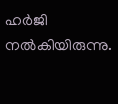ഹർജി നൽകിയിരുന്നു.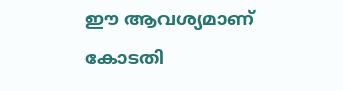ഈ ആവശ്യമാണ് കോടതി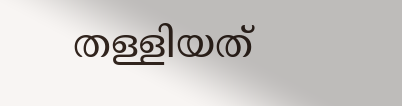തള്ളിയത്